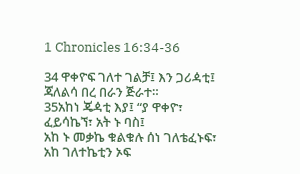1 Chronicles 16:34-36

34 ዋቀዮፍ ገለተ ገልቻ፤ እን ጋሪዻቲ፤
ጃለልሳ በረ በራን ጅራተ።
35አከነ ጄዻቲ እያ፤ “ያ ዋቀዮ፣
ፈይሳኬኘ፣ አት ኑ ባስ፤
አከ ኑ መቃኬ ቁልቁሉ ሰነ ገለቴፈኑፍ፣
አከ ገለተኬቲን ኦፍ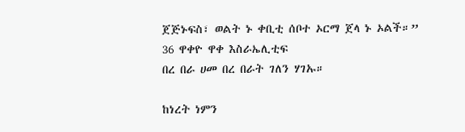ጀጅኑፍስ፣ ወልት ኑ ቀቢቲ ሰቦተ ኦርማ ጀላ ኑ ኦልች።”
36 ዋቀዮ ዋቀ እስራኤሊቲፍ
በረ በራ ሀመ በረ በራት ገለን ሃገኡ።

ከነረት ነምን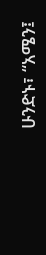ሁንድኑ፣ “አሜን፤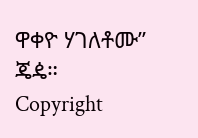ዋቀዮ ሃገለቶሙ” ጄዼ።
Copyright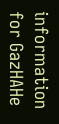information for GazHAHe